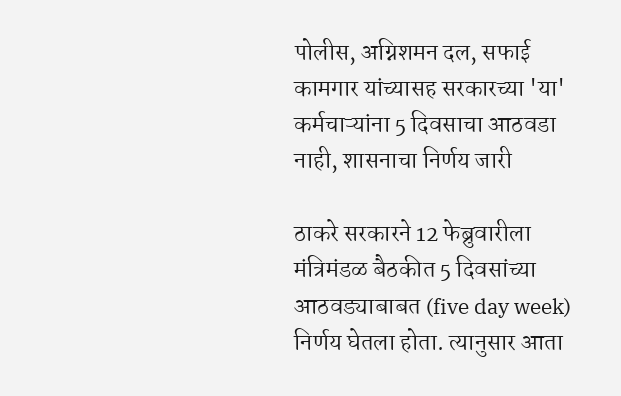पोलीस, अग्निशमन दल, सफाई कामगार यांच्यासह सरकारच्या 'या' कर्मचाऱ्यांना 5 दिवसाचा आठवडा नाही, शासनाचा निर्णय जारी

ठाकरे सरकारने 12 फेब्रुवारीला मंत्रिमंडळ बैठकीत 5 दिवसांच्या आठवड्याबाबत (five day week) निर्णय घेतला होता. त्यानुसार आता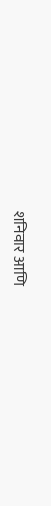शनिवार आणि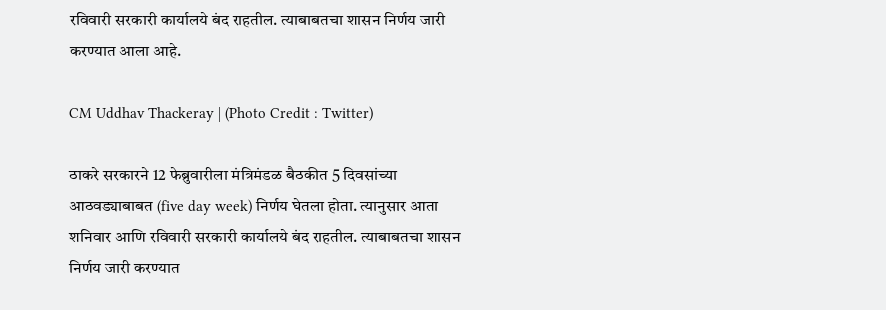रविवारी सरकारी कार्यालये बंद राहतील. त्याबाबतचा शासन निर्णय जारी करण्यात आला आहे.

CM Uddhav Thackeray | (Photo Credit : Twitter)

ठाकरे सरकारने 12 फेब्रुवारीला मंत्रिमंडळ बैठकीत 5 दिवसांच्या आठवड्याबाबत (five day week) निर्णय घेतला होता. त्यानुसार आता शनिवार आणि रविवारी सरकारी कार्यालये बंद राहतील. त्याबाबतचा शासन निर्णय जारी करण्यात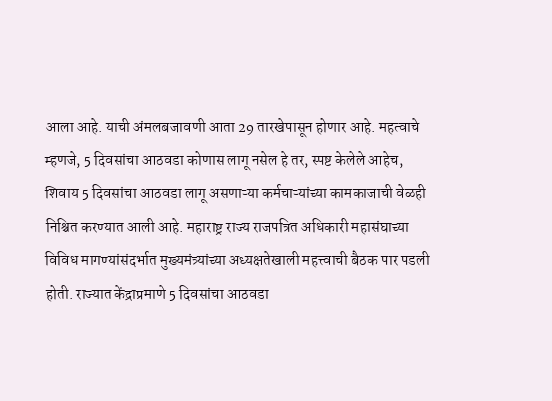आला आहे. याची अंमलबजावणी आता 29 तारखेपासून होणार आहे. महत्वाचे म्हणजे, 5 दिवसांचा आठवडा कोणास लागू नसेल हे तर, स्पष्ट केलेले आहेच, शिवाय 5 दिवसांचा आठवडा लागू असणाऱ्या कर्मचाऱ्यांच्या कामकाजाची वेळही निश्चित करण्यात आली आहे. महाराष्ट्र राज्य राजपत्रित अधिकारी महासंघाच्या विविध मागण्यांसंदर्भात मुख्यमंत्र्यांच्या अध्यक्षतेखाली महत्त्वाची बैठक पार पडली होती. राज्यात केंद्राप्रमाणे 5 दिवसांचा आठवडा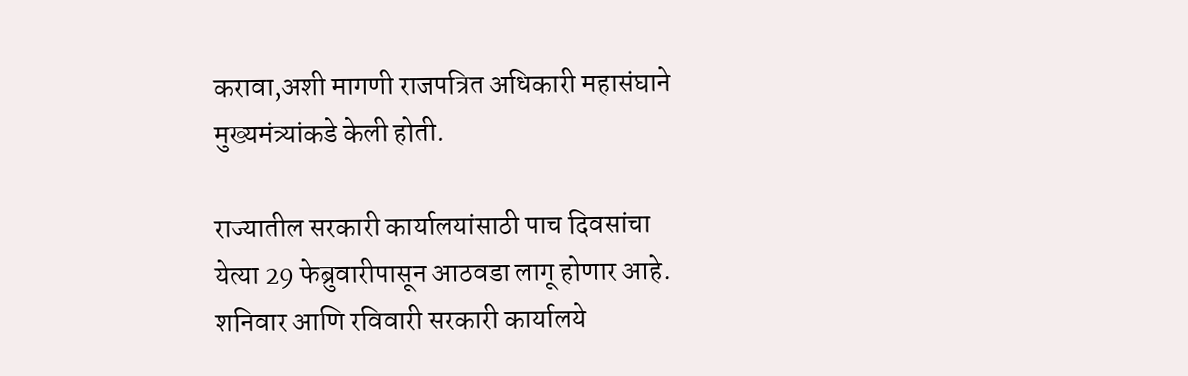करावा,अशी मागणी राजपत्रित अधिकारी महासंघाने मुख्यमंत्र्यांकडे केली होती.

राज्यातील सरकारी कार्यालयांसाठी पाच दिवसांचा येत्या 29 फेब्रुवारीपासून आठवडा लागू होणार आहे. शनिवार आणि रविवारी सरकारी कार्यालये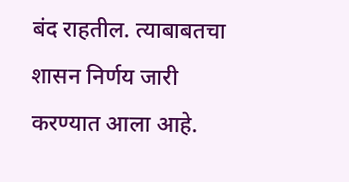बंद राहतील. त्याबाबतचा शासन निर्णय जारी करण्यात आला आहे.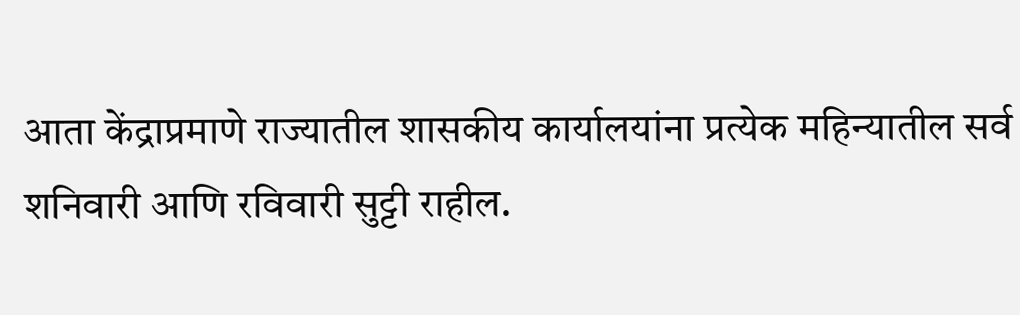आता केंद्राप्रमाणे राज्यातील शासकीय कार्यालयांना प्रत्येक महिन्यातील सर्व शनिवारी आणि रविवारी सुट्टी राहील.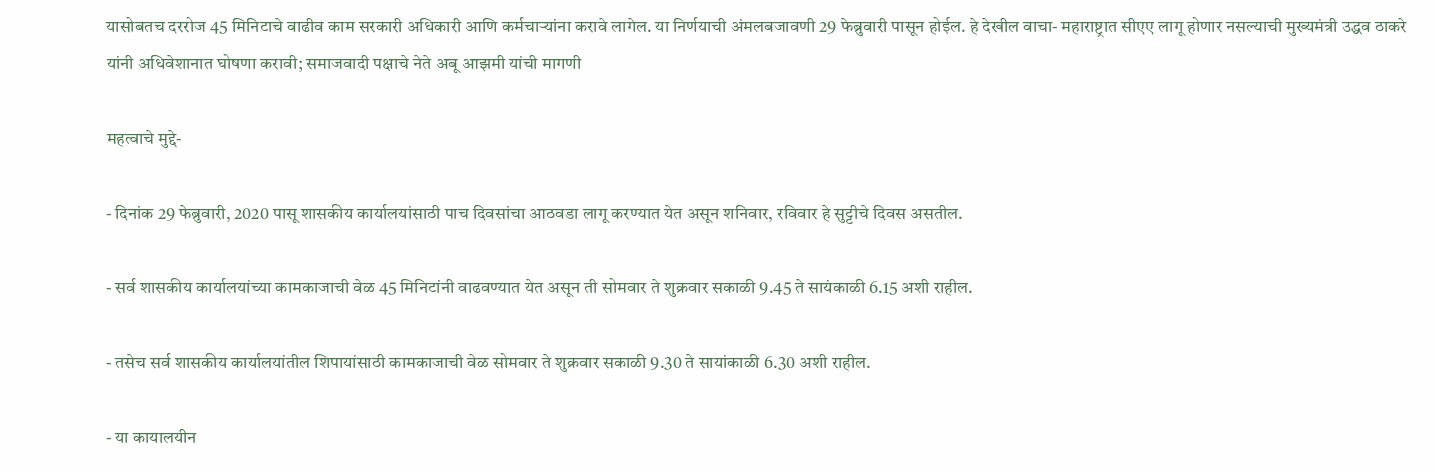यासोबतच दररोज 45 मिनिटाचे वाढीव काम सरकारी अधिकारी आणि कर्मचाऱ्यांना करावे लागेल. या निर्णयाची अंमलबजावणी 29 फेब्रुवारी पासून होईल. हे देखील वाचा- महाराष्ट्रात सीएए लागू होणार नसल्याची मुख्यमंत्री उद्धव ठाकरे यांनी अधिवेशानात घोषणा करावी; समाजवादी पक्षाचे नेते अबू आझमी यांची मागणी

महत्वाचे मुद्दे-

- दिनांक 29 फेब्रुवारी, 2020 पासू शासकीय कार्यालयांसाठी पाच दिवसांचा आठवडा लागू करण्यात येत असून शनिवार, रविवार हे सुट्टीचे दिवस असतील.

- सर्व शासकीय कार्यालयांच्या कामकाजाची वेळ 45 मिनिटांनी वाढवण्यात येत असून ती सोमवार ते शुक्रवार सकाळी 9.45 ते सायंकाळी 6.15 अशी राहील.

- तसेच सर्व शासकीय कार्यालयांतील शिपायांसाठी कामकाजाची वेळ सोमवार ते शुक्रवार सकाळी 9.30 ते सायांकाळी 6.30 अशी राहील.

- या कायालयीन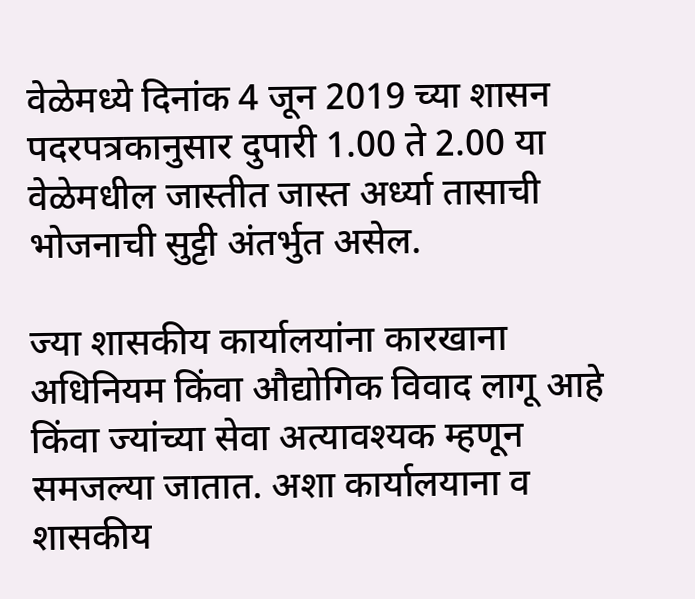वेळेमध्ये दिनांक 4 जून 2019 च्या शासन पदरपत्रकानुसार दुपारी 1.00 ते 2.00 या वेळेमधील जास्तीत जास्त अर्ध्या तासाची भोजनाची सुट्टी अंतर्भुत असेल.

ज्या शासकीय कार्यालयांना कारखाना अधिनियम किंवा औद्योगिक विवाद लागू आहे किंवा ज्यांच्या सेवा अत्यावश्यक म्हणून समजल्या जातात. अशा कार्यालयाना व शासकीय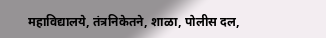महाविद्यालये, तंत्रनिकेतने, शाळा, पोलीस दल,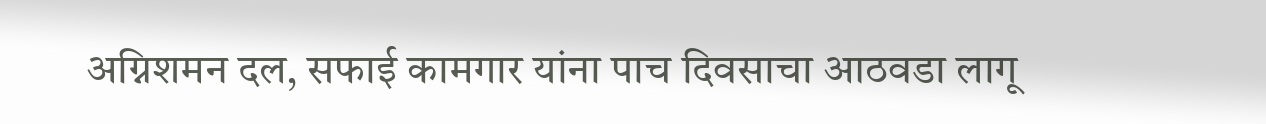अग्निशमन दल, सफाई कामगार यांना पाच दिवसाचा आठवडा लागू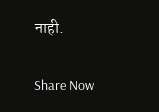नाही.

Share Now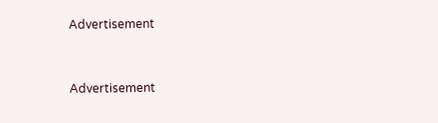Advertisement


Advertisement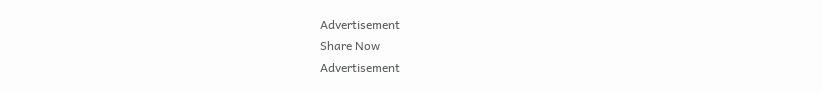Advertisement
Share Now
Advertisement